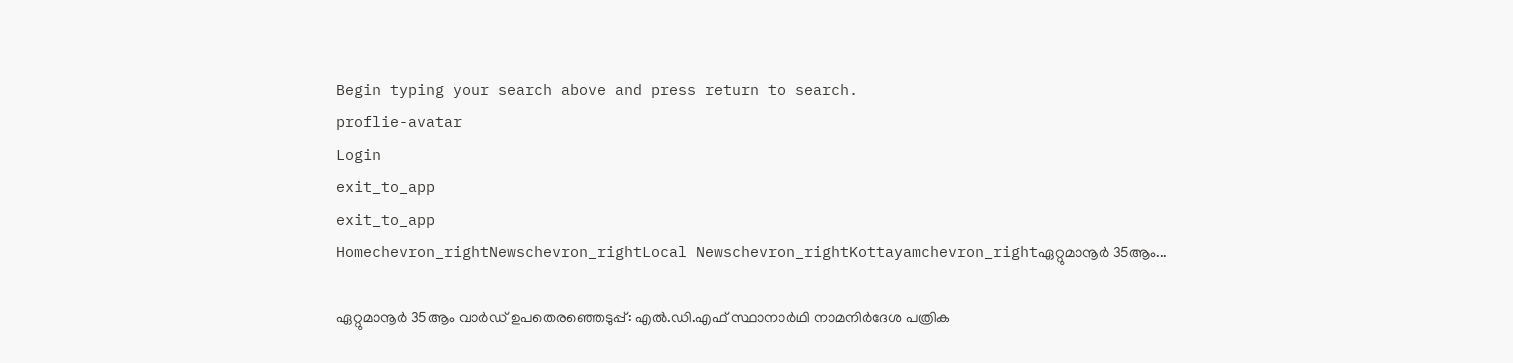Begin typing your search above and press return to search.
proflie-avatar
Login
exit_to_app
exit_to_app
Homechevron_rightNewschevron_rightLocal Newschevron_rightKottayamchevron_rightഏറ്റുമാനൂര്‍ 35ആം...

ഏറ്റുമാനൂര്‍ 35ആം വാര്‍ഡ് ഉപതെരഞ്ഞെടുപ്പ്: എൽ.ഡി.എഫ് സ്ഥാനാർഥി നാമനിര്‍ദേശ പത്രിക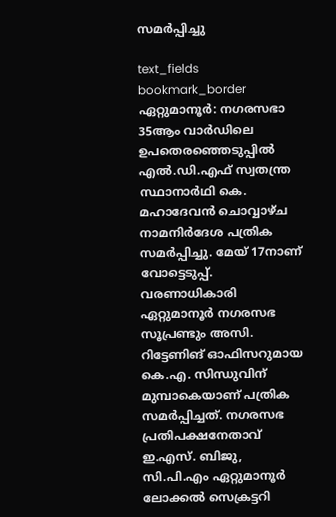സമര്‍പ്പിച്ചു

text_fields
bookmark_border
ഏറ്റുമാനൂര്‍: നഗരസഭാ 35ആം വാര്‍ഡിലെ ഉപതെരഞ്ഞെടുപ്പില്‍ എല്‍.ഡി.എഫ് സ്വതന്ത്ര സ്ഥാനാര്‍ഥി കെ. മഹാദേവന്‍ ചൊവ്വാഴ്ച നാമനിര്‍ദേശ പത്രിക സമര്‍പ്പിച്ചു. മേയ് 17നാണ് വോട്ടെടുപ്പ്. വരണാധികാരി ഏറ്റുമാനൂര്‍ നഗരസഭ സൂപ്രണ്ടും അസി. റിട്ടേണിങ് ഓഫിസറുമായ കെ.എ. സിന്ധുവിന് മുമ്പാകെയാണ് പത്രിക സമര്‍പ്പിച്ചത്. നഗരസഭ പ്രതിപക്ഷനേതാവ് ഇ.എസ്. ബിജു, സി.പി.എം ഏറ്റുമാനൂര്‍ ലോക്കല്‍ സെക്രട്ടറി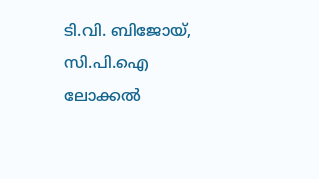ടി.വി. ബിജോയ്, സി.പി.ഐ ലോക്കല്‍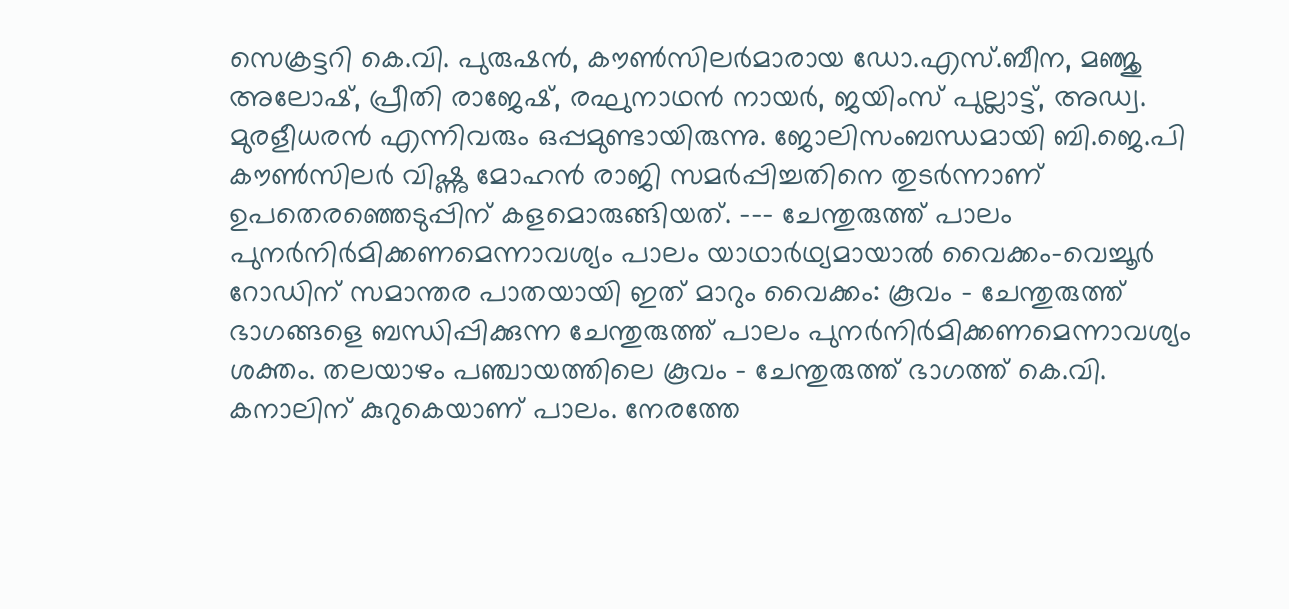സെക്രട്ടറി കെ.വി. പുരുഷന്‍, കൗണ്‍സിലര്‍മാരായ ഡോ.എസ്.ബീന, മഞ്ജു അലോഷ്, പ്രീതി രാജേഷ്, രഘുനാഥന്‍ നായര്‍, ജയിംസ് പുല്ലാട്ട്, അഡ്വ. മുരളീധരന്‍ എന്നിവരും ഒപ്പമുണ്ടായിരുന്നു. ജോലിസംബന്ധമായി ബി.ജെ.പി കൗണ്‍സിലര്‍ വിഷ്ണു മോഹന്‍ രാജി സമര്‍പ്പിച്ചതിനെ തുടര്‍ന്നാണ് ഉപതെരഞ്ഞെടുപ്പിന് കളമൊരുങ്ങിയത്. --- ചേന്തുരുത്ത് പാലം പുനർനിർമിക്കണമെന്നാവശ്യം പാലം യാഥാർഥ്യമായാൽ വൈക്കം-വെച്ചൂർ റോഡിന് സമാന്തര പാതയായി ഇത് മാറും വൈക്കം: കൂവം - ചേന്തുരുത്ത് ഭാഗങ്ങളെ ബന്ധിപ്പിക്കുന്ന ചേന്തുരുത്ത് പാലം പുനർനിർമിക്കണമെന്നാവശ്യം ശക്തം. തലയാഴം പഞ്ചായത്തിലെ കൂവം - ചേന്തുരുത്ത് ഭാഗത്ത് കെ.വി. കനാലിന് കുറുകെയാണ് പാലം. നേരത്തേ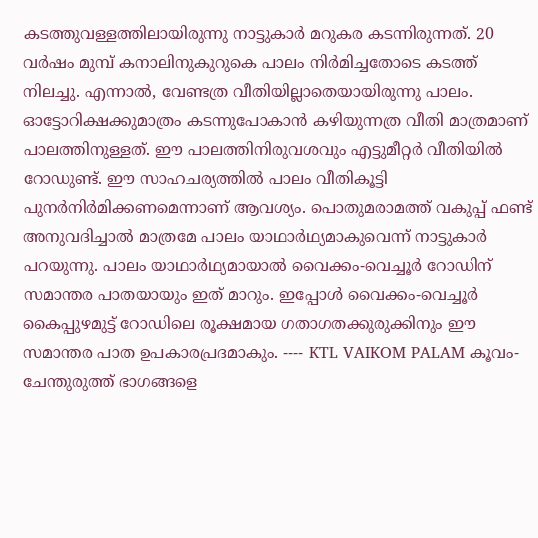കടത്തുവള്ളത്തിലായിരുന്നു നാട്ടുകാർ മറുകര കടന്നിരുന്നത്. 20 വർഷം മുമ്പ് കനാലിനുകുറുകെ പാലം നിർമിച്ചതോടെ കടത്ത് നിലച്ചു. എന്നാൽ, വേണ്ടത്ര വീതിയില്ലാതെയായിരുന്നു പാലം. ഓട്ടോറിക്ഷക്കുമാത്രം കടന്നുപോകാൻ കഴിയുന്നത്ര വീതി മാത്രമാണ് പാലത്തിനുള്ളത്. ഈ പാലത്തിനിരുവശവും എട്ടുമീറ്റർ വീതിയിൽ റോഡുണ്ട്. ഈ സാഹചര്യത്തിൽ പാലം വീതികൂട്ടി പുനർനിർമിക്കണമെന്നാണ് ആവശ്യം. പൊതുമരാമത്ത് വകുപ്പ് ഫണ്ട് അനുവദിച്ചാൽ മാത്രമേ പാലം യാഥാർഥ്യമാകുവെന്ന് നാട്ടുകാർ പറയുന്നു. പാലം യാഥാർഥ്യമായാൽ വൈക്കം-വെച്ചൂർ റോഡിന് സമാന്തര പാതയായും ഇത് മാറും. ഇപ്പോൾ വൈക്കം-വെച്ചൂർ കൈപ്പുഴമുട്ട് റോഡിലെ രൂക്ഷമായ ഗതാഗതക്കുരുക്കിനും ഈ സമാന്തര പാത ഉപകാരപ്രദമാകും. ---- KTL VAIKOM PALAM കൂവം-ചേന്തുരുത്ത് ഭാഗങ്ങളെ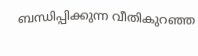ബന്ധിപ്പിക്കുന്ന വീതികുറഞ്ഞ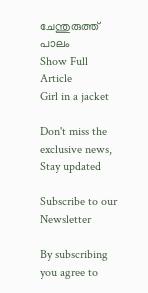ചേന്തുരുത്ത് പാലം
Show Full Article
Girl in a jacket

Don't miss the exclusive news, Stay updated

Subscribe to our Newsletter

By subscribing you agree to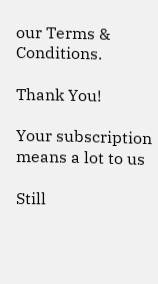our Terms & Conditions.

Thank You!

Your subscription means a lot to us

Still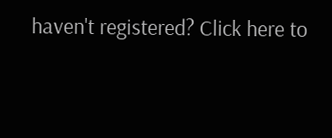haven't registered? Click here to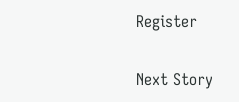Register

Next Story